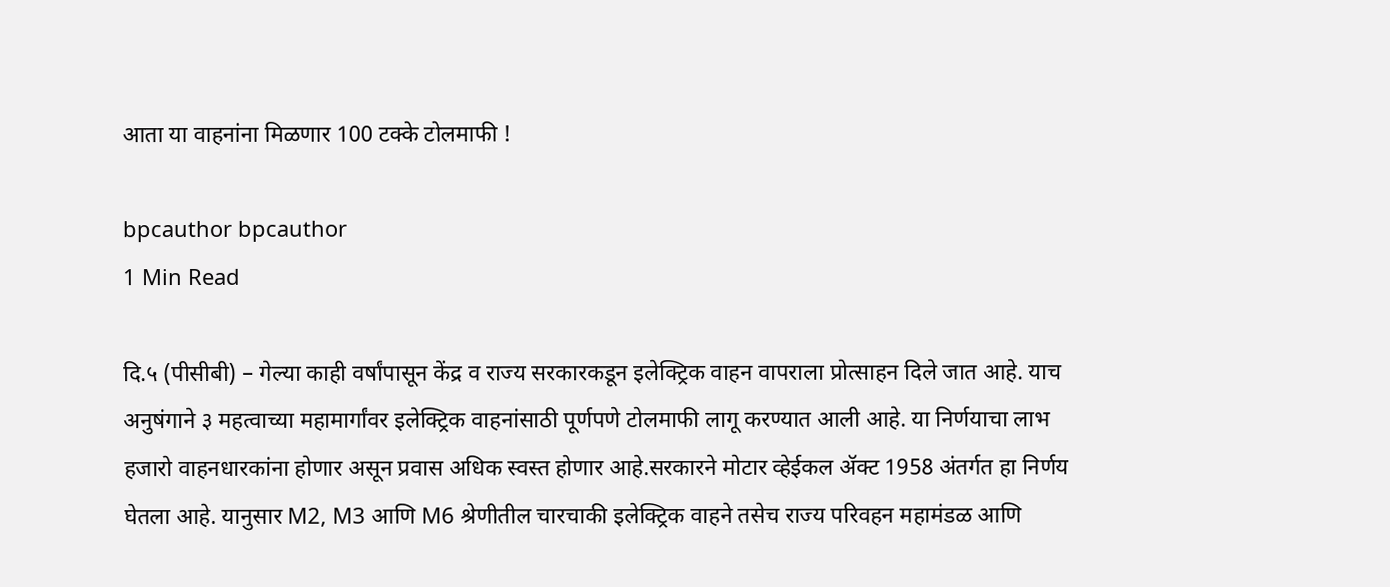आता या वाहनांना मिळणार 100 टक्के टोलमाफी !

bpcauthor bpcauthor
1 Min Read

दि.५ (पीसीबी) – गेल्या काही वर्षांपासून केंद्र व राज्य सरकारकडून इलेक्ट्रिक वाहन वापराला प्रोत्साहन दिले जात आहे. याच अनुषंगाने ३ महत्वाच्या महामार्गांवर इलेक्ट्रिक वाहनांसाठी पूर्णपणे टोलमाफी लागू करण्यात आली आहे. या निर्णयाचा लाभ हजारो वाहनधारकांना होणार असून प्रवास अधिक स्वस्त होणार आहे.सरकारने मोटार व्हेईकल ॲक्ट 1958 अंतर्गत हा निर्णय घेतला आहे. यानुसार M2, M3 आणि M6 श्रेणीतील चारचाकी इलेक्ट्रिक वाहने तसेच राज्य परिवहन महामंडळ आणि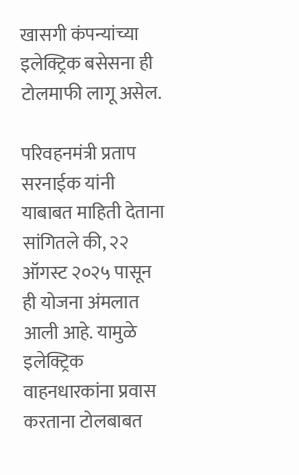खासगी कंपन्यांच्या इलेक्ट्रिक बसेसना ही टोलमाफी लागू असेल.

परिवहनमंत्री प्रताप सरनाईक यांनी याबाबत माहिती देताना सांगितले की, २२ ऑगस्ट २०२५ पासून ही योजना अंमलात आली आहे. यामुळे इलेक्ट्रिक वाहनधारकांना प्रवास करताना टोलबाबत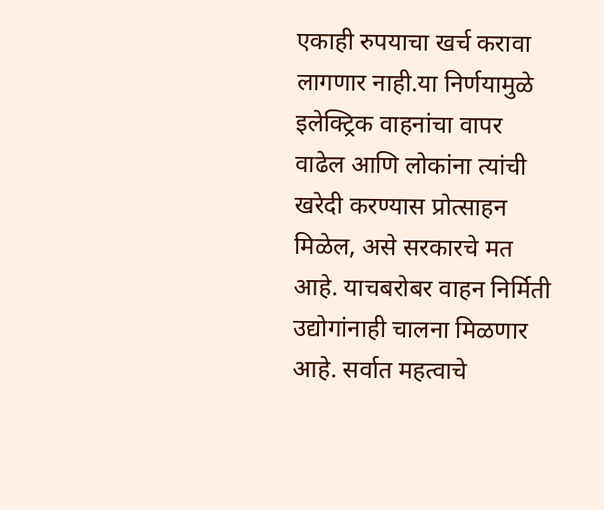एकाही रुपयाचा खर्च करावा लागणार नाही.या निर्णयामुळे इलेक्ट्रिक वाहनांचा वापर वाढेल आणि लोकांना त्यांची खरेदी करण्यास प्रोत्साहन मिळेल, असे सरकारचे मत आहे. याचबरोबर वाहन निर्मिती उद्योगांनाही चालना मिळणार आहे. सर्वात महत्वाचे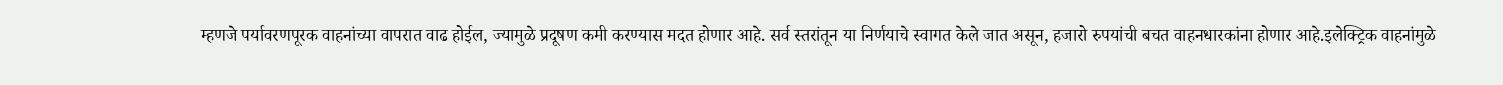म्हणजे पर्यावरणपूरक वाहनांच्या वापरात वाढ होईल, ज्यामुळे प्रदूषण कमी करण्यास मदत होणार आहे. सर्व स्तरांतून या निर्णयाचे स्वागत केले जात असून, हजारो रुपयांची बचत वाहनधारकांना होणार आहे.इलेक्ट्रिक वाहनांमुळे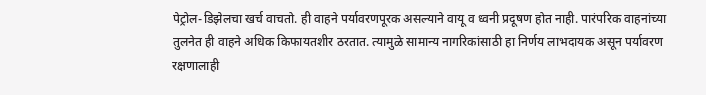पेट्रोल-डिझेलचा खर्च वाचतो. ही वाहने पर्यावरणपूरक असल्याने वायू व ध्वनी प्रदूषण होत नाही. पारंपरिक वाहनांच्या तुलनेत ही वाहने अधिक किफायतशीर ठरतात. त्यामुळे सामान्य नागरिकांसाठी हा निर्णय लाभदायक असून पर्यावरण रक्षणालाही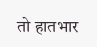तो हातभार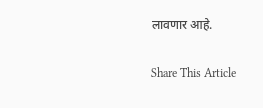लावणार आहे.

Share This Article